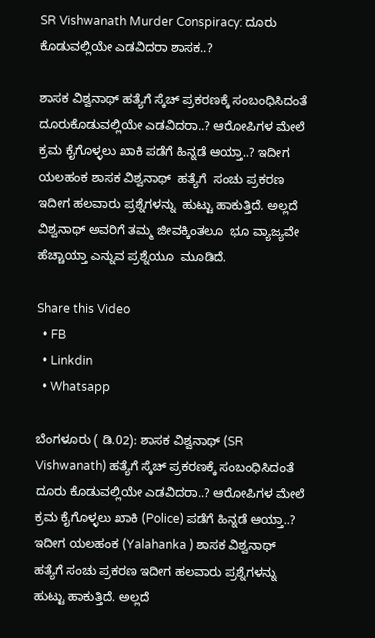SR Vishwanath Murder Conspiracy: ದೂರು ಕೊಡುವಲ್ಲಿಯೇ ಎಡವಿದರಾ ಶಾಸಕ..?

ಶಾಸಕ ವಿಶ್ವನಾಥ್ ಹತ್ಯೆಗೆ ಸ್ಕೆಚ್ ಪ್ರಕರಣಕ್ಕೆ ಸಂಬಂಧಿಸಿದಂತೆ ದೂರುಕೊಡುವಲ್ಲಿಯೇ ಎಡವಿದರಾ..? ಆರೋಪಿಗಳ ಮೇಲೆ ಕ್ರಮ ಕೈಗೊಳ್ಳಲು ಖಾಕಿ ಪಡೆಗೆ ಹಿನ್ನಡೆ ಆಯ್ತಾ..? ಇದೀಗ  ಯಲಹಂಕ ಶಾಸಕ ವಿಶ್ವನಾಥ್  ಹತ್ಯೆಗೆ  ಸಂಚು ಪ್ರಕರಣ ಇದೀಗ ಹಲವಾರು ಪ್ರಶ್ನೆಗಳನ್ನು  ಹುಟ್ಟು ಹಾಕುತ್ತಿದೆ. ಅಲ್ಲದೆ ವಿಶ್ವನಾಥ್ ಅವರಿಗೆ ತಮ್ಮ ಜೀವಕ್ಕಿಂತಲೂ  ಭೂ ವ್ಯಾಜ್ಯವೇ  ಹೆಚ್ಚಾಯ್ತಾ ಎನ್ನುವ ಪ್ರಶ್ನೆಯೂ  ಮೂಡಿದೆ.

Share this Video
  • FB
  • Linkdin
  • Whatsapp

ಬೆಂಗಳೂರು ( ಡಿ.02): ಶಾಸಕ ವಿಶ್ವನಾಥ್ (SR Vishwanath) ಹತ್ಯೆಗೆ ಸ್ಕೆಚ್ ಪ್ರಕರಣಕ್ಕೆ ಸಂಬಂಧಿಸಿದಂತೆ ದೂರು ಕೊಡುವಲ್ಲಿಯೇ ಎಡವಿದರಾ..? ಆರೋಪಿಗಳ ಮೇಲೆ ಕ್ರಮ ಕೈಗೊಳ್ಳಲು ಖಾಕಿ (Police) ಪಡೆಗೆ ಹಿನ್ನಡೆ ಆಯ್ತಾ..? ಇದೀಗ ಯಲಹಂಕ (Yalahanka ) ಶಾಸಕ ವಿಶ್ವನಾಥ್ ಹತ್ಯೆಗೆ ಸಂಚು ಪ್ರಕರಣ ಇದೀಗ ಹಲವಾರು ಪ್ರಶ್ನೆಗಳನ್ನು ಹುಟ್ಟು ಹಾಕುತ್ತಿದೆ. ಅಲ್ಲದೆ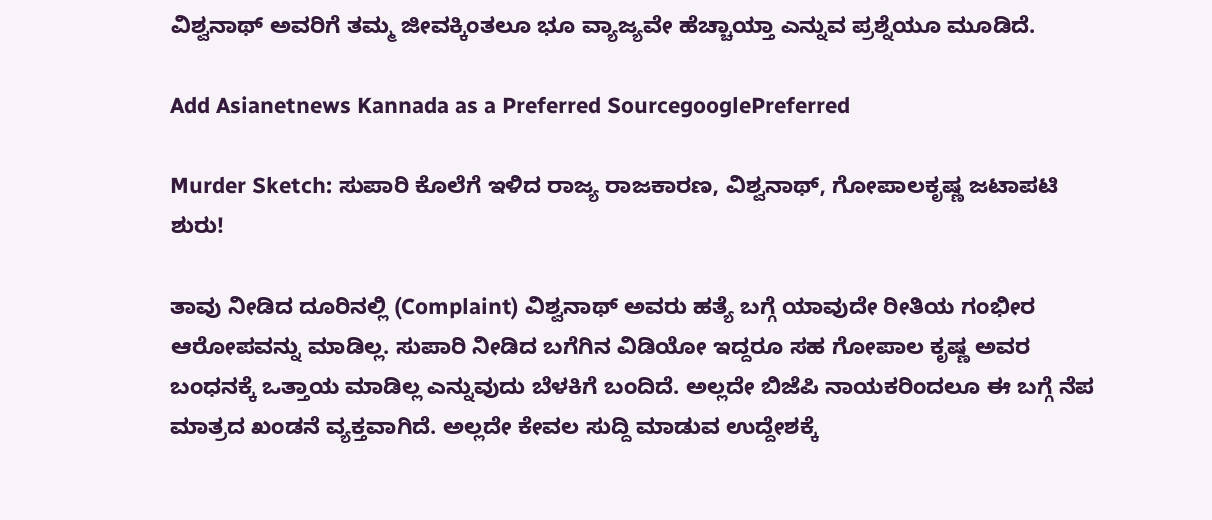ವಿಶ್ವನಾಥ್ ಅವರಿಗೆ ತಮ್ಮ ಜೀವಕ್ಕಿಂತಲೂ ಭೂ ವ್ಯಾಜ್ಯವೇ ಹೆಚ್ಚಾಯ್ತಾ ಎನ್ನುವ ಪ್ರಶ್ನೆಯೂ ಮೂಡಿದೆ.

Add Asianetnews Kannada as a Preferred SourcegooglePreferred

Murder Sketch: ಸುಪಾರಿ ಕೊಲೆಗೆ ಇಳಿದ ರಾಜ್ಯ ರಾಜಕಾರಣ, ವಿಶ್ವನಾಥ್, ಗೋಪಾಲಕೃಷ್ಣ ಜಟಾಪಟಿ ಶುರು!

ತಾವು ನೀಡಿದ ದೂರಿನಲ್ಲಿ (Complaint) ವಿಶ್ವನಾಥ್ ಅವರು ಹತ್ಯೆ ಬಗ್ಗೆ ಯಾವುದೇ ರೀತಿಯ ಗಂಭೀರ ಆರೋಪವನ್ನು ಮಾಡಿಲ್ಲ. ಸುಪಾರಿ ನೀಡಿದ ಬಗೆಗಿನ ವಿಡಿಯೋ ಇದ್ದರೂ ಸಹ ಗೋಪಾಲ ಕೃಷ್ಣ ಅವರ ಬಂಧನಕ್ಕೆ ಒತ್ತಾಯ ಮಾಡಿಲ್ಲ ಎನ್ನುವುದು ಬೆಳಕಿಗೆ ಬಂದಿದೆ. ಅಲ್ಲದೇ ಬಿಜೆಪಿ ನಾಯಕರಿಂದಲೂ ಈ ಬಗ್ಗೆ ನೆಪ ಮಾತ್ರದ ಖಂಡನೆ ವ್ಯಕ್ತವಾಗಿದೆ. ಅಲ್ಲದೇ ಕೇವಲ ಸುದ್ದಿ ಮಾಡುವ ಉದ್ದೇಶಕ್ಕೆ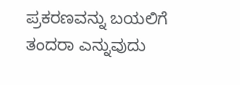ಪ್ರಕರಣವನ್ನು ಬಯಲಿಗೆ ತಂದರಾ ಎನ್ನುವುದು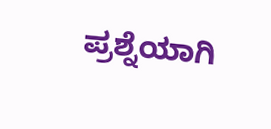ಪ್ರಶ್ನೆಯಾಗಿ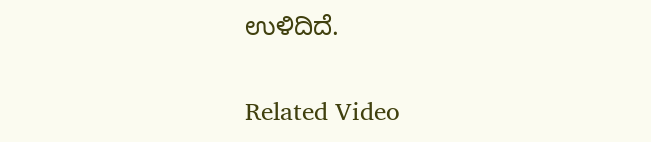ಉಳಿದಿದೆ.

Related Video